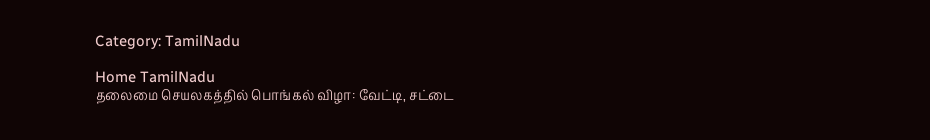Category: TamilNadu

Home TamilNadu
தலைமை செயலகத்தில் பொங்கல் விழா: வேட்டி, சட்டை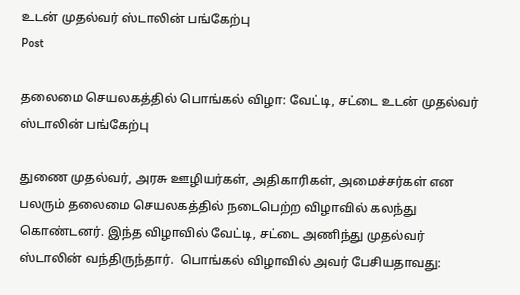உடன் முதல்வர் ஸ்டாலின் பங்கேற்பு
Post

தலைமை செயலகத்தில் பொங்கல் விழா: வேட்டி, சட்டை உடன் முதல்வர் ஸ்டாலின் பங்கேற்பு

துணை முதல்வர், அரசு ஊழியர்கள், அதிகாரிகள், அமைச்சர்கள் என பலரும் தலைமை செயலகத்தில் நடைபெற்ற விழாவில் கலந்து கொண்டனர். இந்த விழாவில் வேட்டி, சட்டை அணிந்து முதல்வர் ஸ்டாலின் வந்திருந்தார்.  பொங்கல் விழாவில் அவர் பேசியதாவது: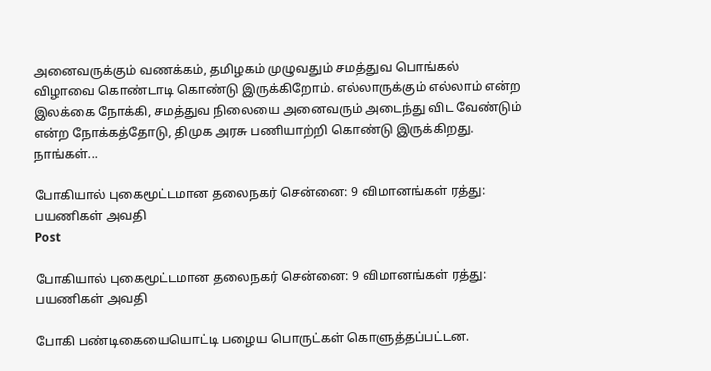அனைவருக்கும் வணக்கம், தமிழகம் முழுவதும் சமத்துவ பொங்கல் விழாவை கொண்டாடி கொண்டு இருக்கிறோம். எல்லாருக்கும் எல்லாம் என்ற இலக்கை நோக்கி, சமத்துவ நிலையை அனைவரும் அடைந்து விட வேண்டும் என்ற நோக்கத்தோடு, திமுக அரசு பணியாற்றி கொண்டு இருக்கிறது. நாங்கள்...

போகியால் புகைமூட்டமான தலைநகர் சென்னை: 9 விமானங்கள் ரத்து: பயணிகள் அவதி
Post

போகியால் புகைமூட்டமான தலைநகர் சென்னை: 9 விமானங்கள் ரத்து: பயணிகள் அவதி

போகி பண்டிகையையொட்டி பழைய பொருட்கள் கொளுத்தப்பட்டன.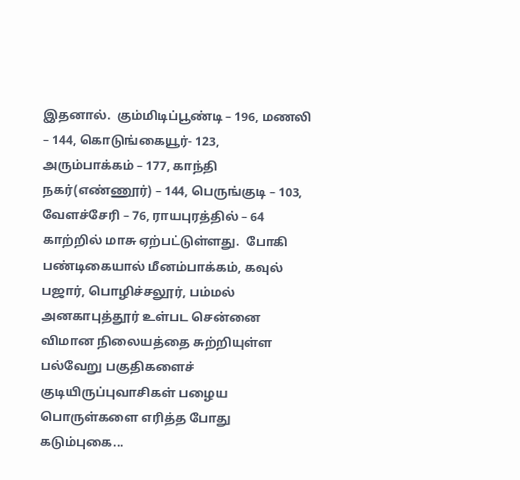இதனால்.  கும்மிடிப்பூண்டி – 196, மணலி – 144, கொடுங்கையூர்- 123, அரும்பாக்கம் – 177, காந்தி நகர்(எண்ணூர்) – 144, பெருங்குடி – 103, வேளச்சேரி – 76, ராயபுரத்தில் – 64 காற்றில் மாசு ஏற்பட்டுள்ளது.  போகி பண்டிகையால் மீனம்பாக்கம், கவுல் பஜார், பொழிச்சலூர், பம்மல் அனகாபுத்தூர் உள்பட சென்னை விமான நிலையத்தை சுற்றியுள்ள பல்வேறு பகுதிகளைச் குடியிருப்புவாசிகள் பழைய பொருள்களை எரித்த போது கடும்புகை...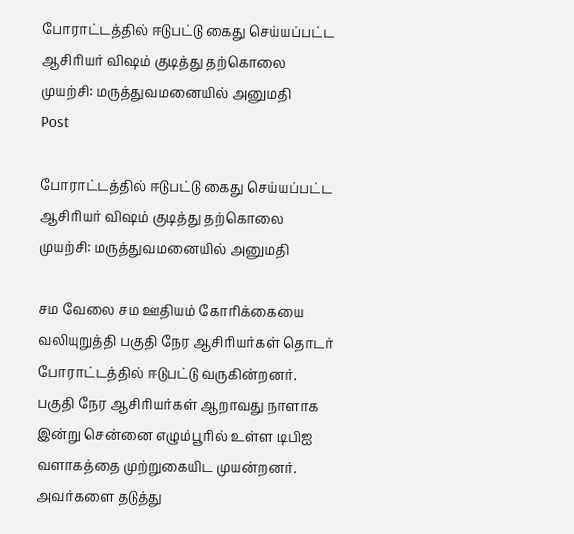போராட்டத்தில் ஈடுபட்டு கைது செய்யப்பட்ட ஆசிரியர் விஷம் குடித்து தற்கொலை முயற்சி: மருத்துவமனையில் அனுமதி
Post

போராட்டத்தில் ஈடுபட்டு கைது செய்யப்பட்ட ஆசிரியர் விஷம் குடித்து தற்கொலை முயற்சி: மருத்துவமனையில் அனுமதி

சம வேலை சம ஊதியம் கோரிக்கையை வலியுறுத்தி பகுதி நேர ஆசிரியர்கள் தொடர் போராட்டத்தில் ஈடுபட்டு வருகின்றனர்.  பகுதி நேர ஆசிரியர்கள் ஆறாவது நாளாக  இன்று சென்னை எழும்பூரில் உள்ள டிபிஐ  வளாகத்தை முற்றுகையிட முயன்றனர்.  அவர்களை தடுத்து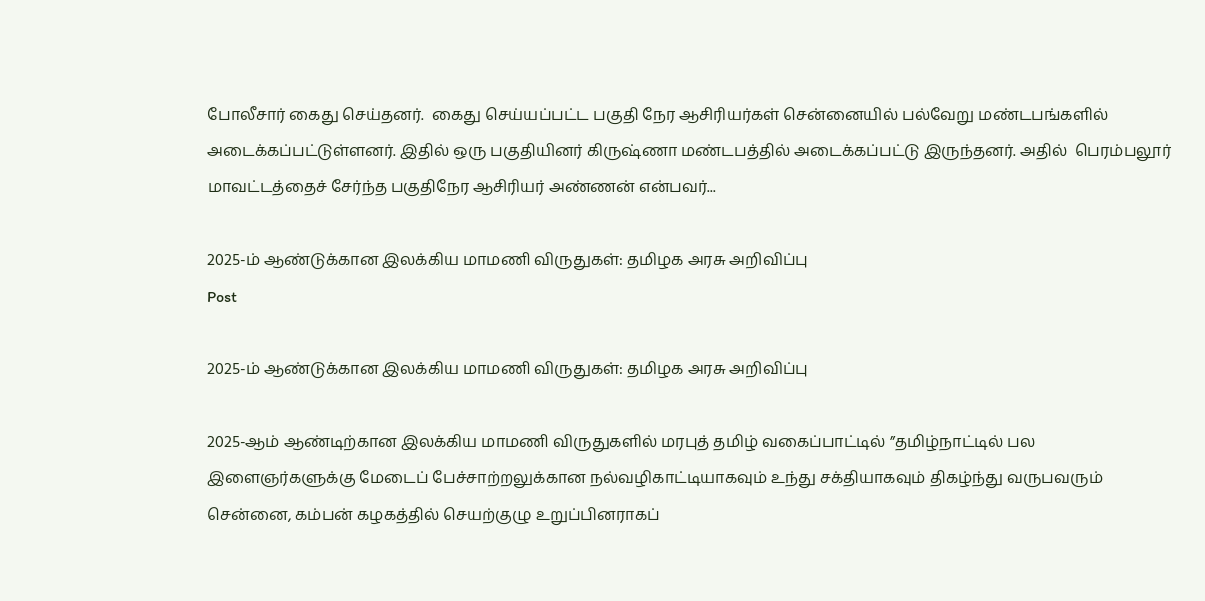போலீசார் கைது செய்தனர்.  கைது செய்யப்பட்ட பகுதி நேர ஆசிரியர்கள் சென்னையில் பல்வேறு மண்டபங்களில் அடைக்கப்பட்டுள்ளனர். இதில் ஒரு பகுதியினர் கிருஷ்ணா மண்டபத்தில் அடைக்கப்பட்டு இருந்தனர். அதில்  பெரம்பலூர் மாவட்டத்தைச் சேர்ந்த பகுதிநேர ஆசிரியர் அண்ணன் என்பவர்...

2025-ம் ஆண்டுக்கான இலக்கிய மாமணி விருதுகள்: தமிழக அரசு அறிவிப்பு
Post

2025-ம் ஆண்டுக்கான இலக்கிய மாமணி விருதுகள்: தமிழக அரசு அறிவிப்பு

2025-ஆம் ஆண்டிற்கான இலக்கிய மாமணி விருதுகளில் மரபுத் தமிழ் வகைப்பாட்டில் ”தமிழ்நாட்டில் பல இளைஞர்களுக்கு மேடைப் பேச்சாற்றலுக்கான நல்வழிகாட்டியாகவும் உந்து சக்தியாகவும் திகழ்ந்து வருபவரும் சென்னை, கம்பன் கழகத்தில் செயற்குழு உறுப்பினராகப்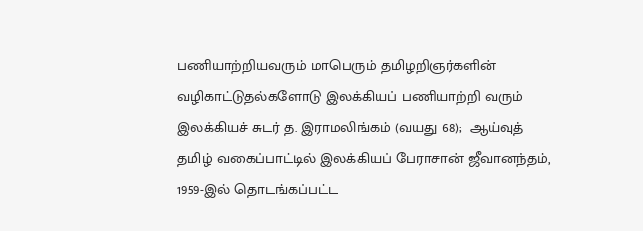பணியாற்றியவரும் மாபெரும் தமிழறிஞர்களின் வழிகாட்டுதல்களோடு இலக்கியப் பணியாற்றி வரும் இலக்கியச் சுடர் த. இராமலிங்கம் (வயது 68);  ஆய்வுத் தமிழ் வகைப்பாட்டில் இலக்கியப் பேராசான் ஜீவானந்தம், 1959-இல் தொடங்கப்பட்ட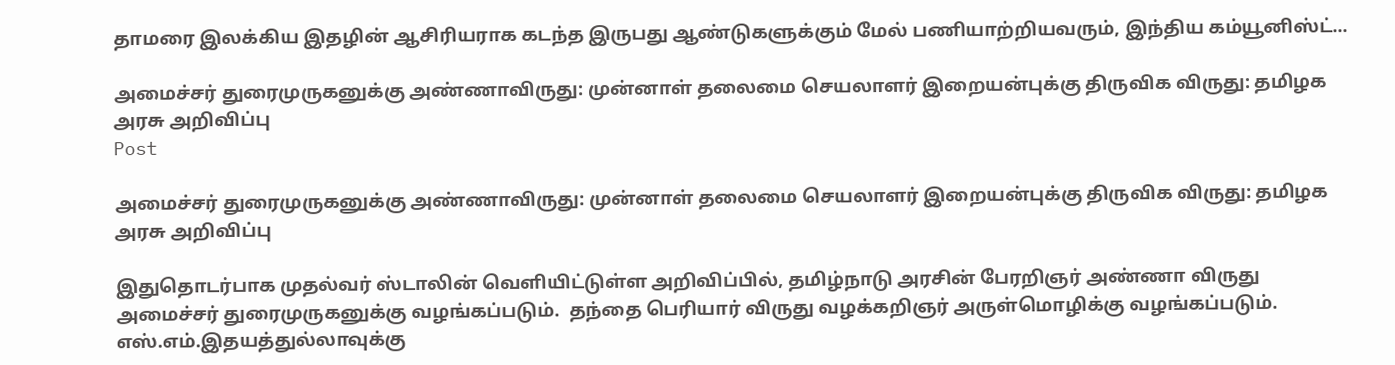தாமரை இலக்கிய இதழின் ஆசிரியராக கடந்த இருபது ஆண்டுகளுக்கும் மேல் பணியாற்றியவரும், இந்திய கம்யூனிஸ்ட்...

அமைச்சர் துரைமுருகனுக்கு அண்ணாவிருது: முன்னாள் தலைமை செயலாளர் இறையன்புக்கு திருவிக விருது: தமிழக அரசு அறிவிப்பு
Post

அமைச்சர் துரைமுருகனுக்கு அண்ணாவிருது: முன்னாள் தலைமை செயலாளர் இறையன்புக்கு திருவிக விருது: தமிழக அரசு அறிவிப்பு

இதுதொடர்பாக முதல்வர் ஸ்டாலின் வெளியிட்டுள்ள அறிவிப்பில், தமிழ்நாடு அரசின் பேரறிஞர் அண்ணா விருது அமைச்சர் துரைமுருகனுக்கு வழங்கப்படும்.  தந்தை பெரியார் விருது வழக்கறிஞர் அருள்மொழிக்கு வழங்கப்படும். எஸ்.எம்.இதயத்துல்லாவுக்கு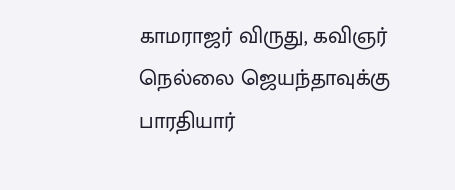காமராஜர் விருது, கவிஞர் நெல்லை ஜெயந்தாவுக்கு பாரதியார்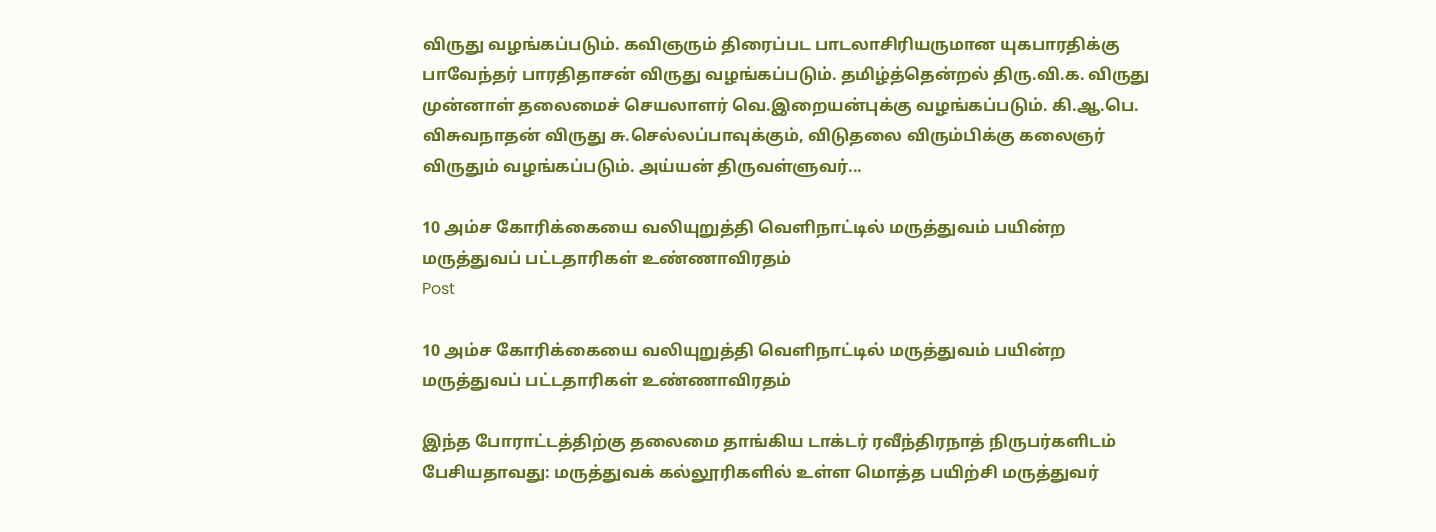விருது வழங்கப்படும். கவிஞரும் திரைப்பட பாடலாசிரியருமான யுகபாரதிக்கு பாவேந்தர் பாரதிதாசன் விருது வழங்கப்படும். தமிழ்த்தென்றல் திரு.வி.க. விருது முன்னாள் தலைமைச் செயலாளர் வெ.இறையன்புக்கு வழங்கப்படும். கி.ஆ.பெ. விசுவநாதன் விருது சு.செல்லப்பாவுக்கும், விடுதலை விரும்பிக்கு கலைஞர் விருதும் வழங்கப்படும். அய்யன் திருவள்ளுவர்...

10 அம்ச கோரிக்கையை வலியுறுத்தி வெளிநாட்டில் மருத்துவம் பயின்ற மருத்துவப் பட்டதாரிகள் உண்ணாவிரதம்
Post

10 அம்ச கோரிக்கையை வலியுறுத்தி வெளிநாட்டில் மருத்துவம் பயின்ற மருத்துவப் பட்டதாரிகள் உண்ணாவிரதம்

இந்த போராட்டத்திற்கு தலைமை தாங்கிய டாக்டர் ரவீந்திரநாத் நிருபர்களிடம் பேசியதாவது: மருத்துவக் கல்லூரிகளில் உள்ள மொத்த பயிற்சி மருத்துவர்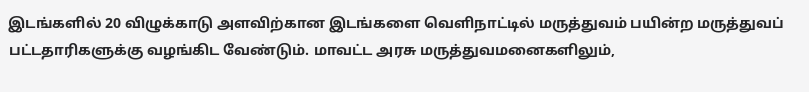இடங்களில் 20 விழுக்காடு அளவிற்கான இடங்களை வெளிநாட்டில் மருத்துவம் பயின்ற மருத்துவப் பட்டதாரிகளுக்கு வழங்கிட வேண்டும். மாவட்ட அரசு மருத்துவமனைகளிலும்,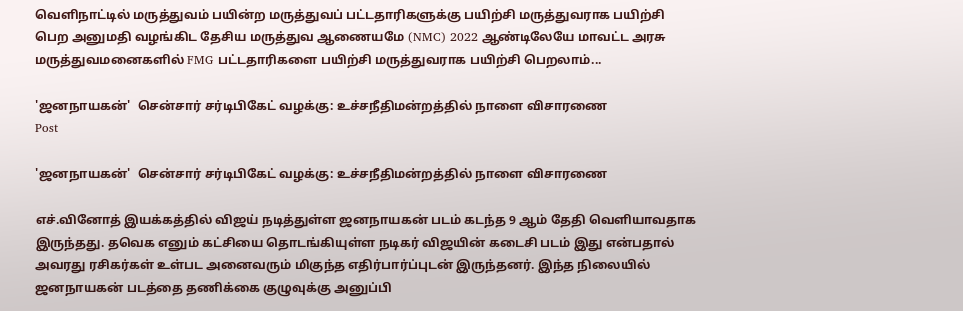வெளிநாட்டில் மருத்துவம் பயின்ற மருத்துவப் பட்டதாரிகளுக்கு பயிற்சி மருத்துவராக பயிற்சி பெற அனுமதி வழங்கிட தேசிய மருத்துவ ஆணையமே (NMC) 2022 ஆண்டிலேயே மாவட்ட அரசு மருத்துவமனைகளில் FMG பட்டதாரிகளை பயிற்சி மருத்துவராக பயிற்சி பெறலாம்...

'ஜனநாயகன்'  சென்சார் சர்டிபிகேட் வழக்கு: உச்சநீதிமன்றத்தில் நாளை விசாரணை
Post

'ஜனநாயகன்'  சென்சார் சர்டிபிகேட் வழக்கு: உச்சநீதிமன்றத்தில் நாளை விசாரணை

எச்.வினோத் இயக்கத்தில் விஜய் நடித்துள்ள ஜனநாயகன் படம் கடந்த 9 ஆம் தேதி வெளியாவதாக இருந்தது. தவெக எனும் கட்சியை தொடங்கியுள்ள நடிகர் விஜயின் கடைசி படம் இது என்பதால் அவரது ரசிகர்கள் உள்பட அனைவரும் மிகுந்த எதிர்பார்ப்புடன் இருந்தனர். இந்த நிலையில் ஜனநாயகன் படத்தை தணிக்கை குழுவுக்கு அனுப்பி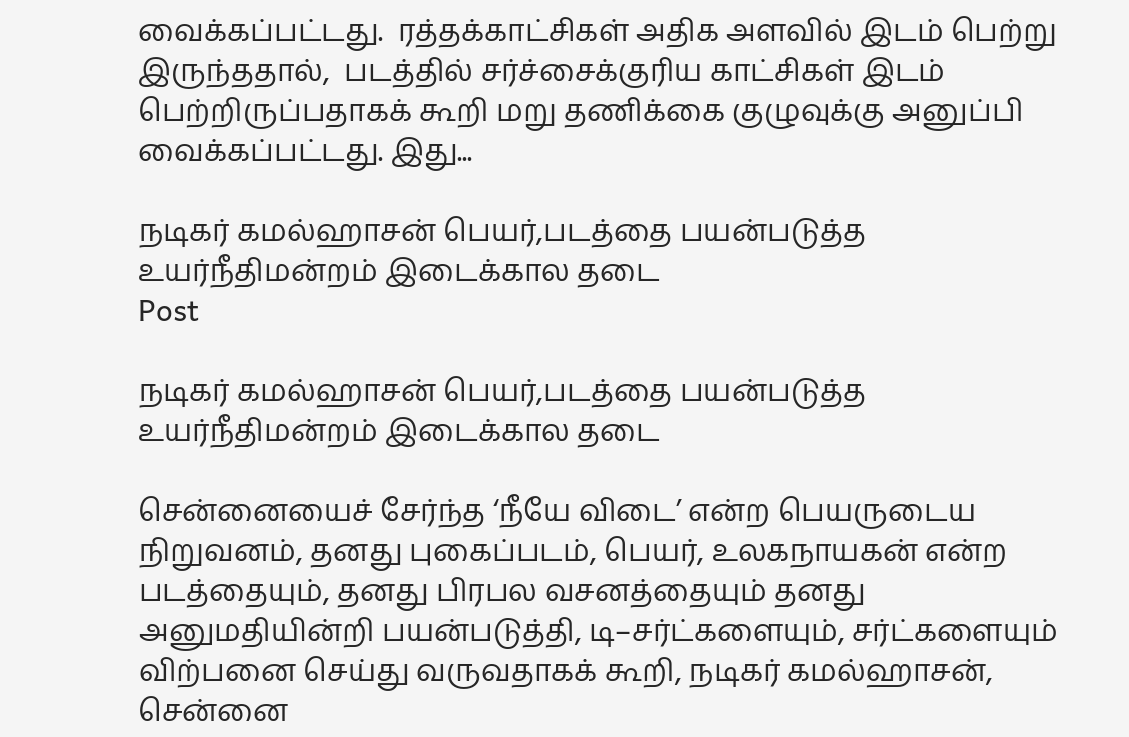வைக்கப்பட்டது.  ரத்தக்காட்சிகள் அதிக அளவில் இடம் பெற்று இருந்ததால்,  படத்தில் சர்ச்சைக்குரிய காட்சிகள் இடம் பெற்றிருப்பதாகக் கூறி மறு தணிக்கை குழுவுக்கு அனுப்பி வைக்கப்பட்டது. இது...

நடிகர் கமல்ஹாசன் பெயர்,படத்தை பயன்படுத்த உயர்நீதிமன்றம் இடைக்கால தடை
Post

நடிகர் கமல்ஹாசன் பெயர்,படத்தை பயன்படுத்த உயர்நீதிமன்றம் இடைக்கால தடை

சென்னையைச் சேர்ந்த ‘நீயே விடை’ என்ற பெயருடைய நிறுவனம், தனது புகைப்படம், பெயர், உலகநாயகன் என்ற படத்தையும், தனது பிரபல வசனத்தையும் தனது அனுமதியின்றி பயன்படுத்தி, டி–சர்ட்களையும், சர்ட்களையும் விற்பனை செய்து வருவதாகக் கூறி, நடிகர் கமல்ஹாசன், சென்னை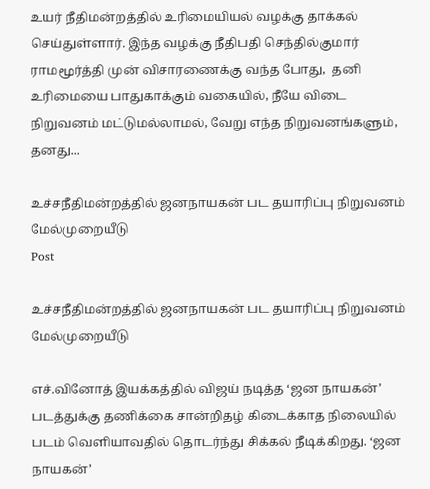உயர் நீதிமன்றத்தில் உரிமையியல் வழக்கு தாக்கல் செய்துள்ளார். இந்த வழக்கு நீதிபதி செந்தில்குமார் ராமமூர்த்தி முன் விசாரணைக்கு வந்த போது,  தனி உரிமையை பாதுகாக்கும் வகையில், நீயே விடை நிறுவனம் மட்டுமல்லாமல், வேறு எந்த நிறுவனங்களும், தனது...

உச்சநீதிமன்றத்தில் ஜனநாயகன் பட தயாரிப்பு நிறுவனம் மேல்முறையீடு
Post

உச்சநீதிமன்றத்தில் ஜனநாயகன் பட தயாரிப்பு நிறுவனம் மேல்முறையீடு

எச்.வினோத் இயக்கத்தில் விஜய் நடித்த ‘ஜன நாயகன்’ படத்துக்கு தணிக்கை சான்றிதழ் கிடைக்காத நிலையில் படம் வெளியாவதில் தொடர்ந்து சிக்கல் நீடிக்கிறது. ‘ஜன நாயகன்’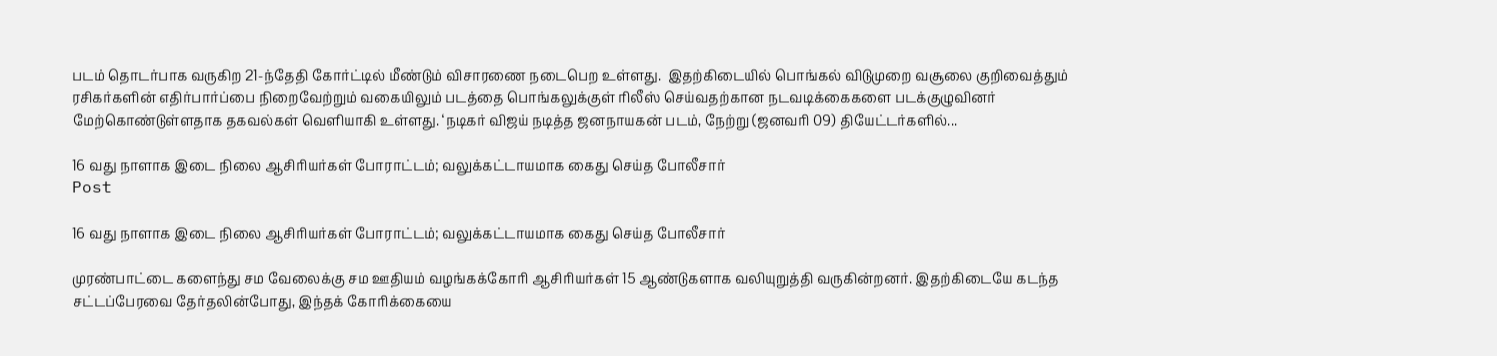படம் தொடர்பாக வருகிற 21-ந்தேதி கோர்ட்டில் மீண்டும் விசாரணை நடைபெற உள்ளது.  இதற்கிடையில் பொங்கல் விடுமுறை வசூலை குறிவைத்தும் ரசிகர்களின் எதிர்பார்ப்பை நிறைவேற்றும் வகையிலும் படத்தை பொங்கலுக்குள் ரிலீஸ் செய்வதற்கான நடவடிக்கைகளை படக்குழுவினர் மேற்கொண்டுள்ளதாக தகவல்கள் வெளியாகி உள்ளது. ‘நடிகர் விஜய் நடித்த ஜனநாயகன் படம், நேற்று (ஜனவரி 09) தியேட்டர்களில்...

16 வது நாளாக இடை நிலை ஆசிரியர்கள் போராட்டம்; வலுக்கட்டாயமாக கைது செய்த போலீசார்
Post

16 வது நாளாக இடை நிலை ஆசிரியர்கள் போராட்டம்; வலுக்கட்டாயமாக கைது செய்த போலீசார்

முரண்பாட்டை களைந்து சம வேலைக்கு சம ஊதியம் வழங்கக்கோரி ஆசிரியர்கள் 15 ஆண்டுகளாக வலியுறுத்தி வருகின்றனர். இதற்கிடையே கடந்த சட்டப்பேரவை தேர்தலின்போது, இந்தக் கோரிக்கையை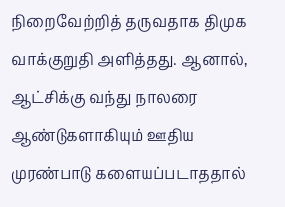நிறைவேற்றித் தருவதாக திமுக வாக்குறுதி அளித்தது. ஆனால், ஆட்சிக்கு வந்து நாலரை ஆண்டுகளாகியும் ஊதிய முரண்பாடு களையப்படாததால்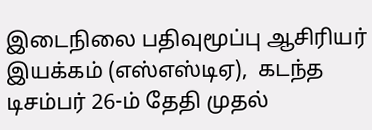இடைநிலை பதிவுமூப்பு ஆசிரியர் இயக்கம் (எஸ்எஸ்டிஏ),  கடந்த டிசம்பர் 26-ம் தேதி முதல்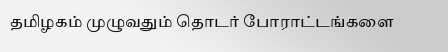தமிழகம் முழுவதும் தொடர் போராட்டங்களை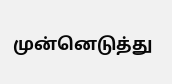முன்னெடுத்து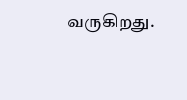வருகிறது.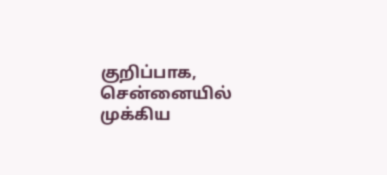குறிப்பாக, சென்னையில் முக்கிய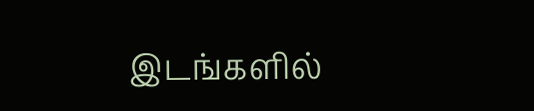இடங்களில்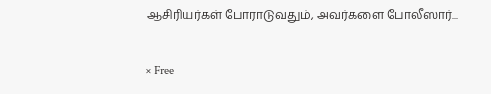ஆசிரியர்கள் போராடுவதும், அவர்களை போலீஸார்...

× Free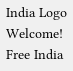India Logo
Welcome! Free India